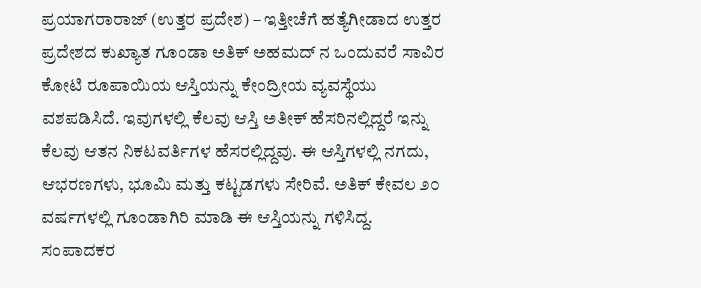ಪ್ರಯಾಗರಾರಾಜ್ (ಉತ್ತರ ಪ್ರದೇಶ) – ಇತ್ತೀಚೆಗೆ ಹತ್ಯೆಗೀಡಾದ ಉತ್ತರ ಪ್ರದೇಶದ ಕುಖ್ಯಾತ ಗೂಂಡಾ ಅತಿಕ್ ಅಹಮದ್ ನ ಒಂದುವರೆ ಸಾವಿರ ಕೋಟಿ ರೂಪಾಯಿಯ ಆಸ್ತಿಯನ್ನು ಕೇಂದ್ರೀಯ ವ್ಯವಸ್ಥೆಯು ವಶಪಡಿಸಿದೆ. ಇವುಗಳಲ್ಲಿ ಕೆಲವು ಆಸ್ತಿ ಅತೀಕ್ ಹೆಸರಿನಲ್ಲಿದ್ದರೆ ಇನ್ನು ಕೆಲವು ಆತನ ನಿಕಟವರ್ತಿಗಳ ಹೆಸರಲ್ಲಿದ್ದವು. ಈ ಆಸ್ತಿಗಳಲ್ಲಿ ನಗದು, ಆಭರಣಗಳು, ಭೂಮಿ ಮತ್ತು ಕಟ್ಟಡಗಳು ಸೇರಿವೆ. ಅತಿಕ್ ಕೇವಲ ೨೦ ವರ್ಷಗಳಲ್ಲಿ ಗೂಂಡಾಗಿರಿ ಮಾಡಿ ಈ ಆಸ್ತಿಯನ್ನು ಗಳಿಸಿದ್ದ.
ಸಂಪಾದಕರ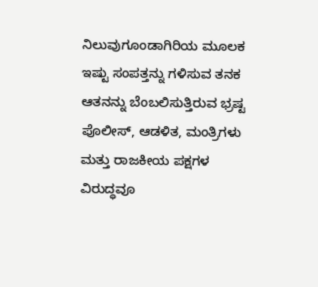ನಿಲುವುಗೂಂಡಾಗಿರಿಯ ಮೂಲಕ ಇಷ್ಟು ಸಂಪತ್ತನ್ನು ಗಳಿಸುವ ತನಕ ಆತನನ್ನು ಬೆಂಬಲಿಸುತ್ತಿರುವ ಭ್ರಷ್ಟ ಪೊಲೀಸ್, ಆಡಳಿತ, ಮಂತ್ರಿಗಳು ಮತ್ತು ರಾಜಕೀಯ ಪಕ್ಷಗಳ ವಿರುದ್ಧವೂ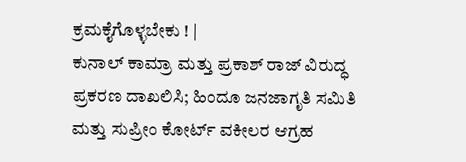ಕ್ರಮಕೈಗೊಳ್ಳಬೇಕು ! |
ಕುನಾಲ್ ಕಾಮ್ರಾ ಮತ್ತು ಪ್ರಕಾಶ್ ರಾಜ್ ವಿರುದ್ಧ ಪ್ರಕರಣ ದಾಖಲಿಸಿ; ಹಿಂದೂ ಜನಜಾಗೃತಿ ಸಮಿತಿ ಮತ್ತು ಸುಪ್ರೀಂ ಕೋರ್ಟ್ ವಕೀಲರ ಆಗ್ರಹ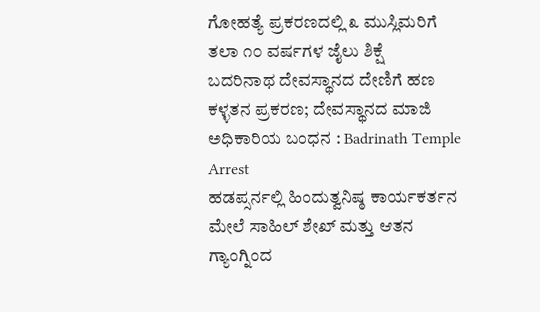ಗೋಹತ್ಯೆ ಪ್ರಕರಣದಲ್ಲಿ ೩ ಮುಸ್ಲಿಮರಿಗೆ ತಲಾ ೧೦ ವರ್ಷಗಳ ಜೈಲು ಶಿಕ್ಷೆ
ಬದರಿನಾಥ ದೇವಸ್ಥಾನದ ದೇಣಿಗೆ ಹಣ ಕಳ್ಳತನ ಪ್ರಕರಣ; ದೇವಸ್ಥಾನದ ಮಾಜಿ ಅಧಿಕಾರಿಯ ಬಂಧನ : Badrinath Temple Arrest
ಹಡಪ್ಸರ್ನಲ್ಲಿ ಹಿಂದುತ್ವನಿಷ್ಠ ಕಾರ್ಯಕರ್ತನ ಮೇಲೆ ಸಾಹಿಲ್ ಶೇಖ್ ಮತ್ತು ಆತನ ಗ್ಯಾಂಗ್ನಿಂದ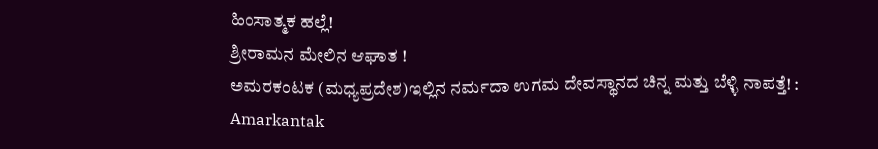ಹಿಂಸಾತ್ಮಕ ಹಲ್ಲೆ!
ಶ್ರೀರಾಮನ ಮೇಲಿನ ಆಘಾತ !
ಅಮರಕಂಟಕ (ಮಧ್ಯಪ್ರದೇಶ)ಇಲ್ಲಿನ ನರ್ಮದಾ ಉಗಮ ದೇವಸ್ಥಾನದ ಚಿನ್ನ ಮತ್ತು ಬೆಳ್ಳಿ ನಾಪತ್ತೆ! : Amarkantak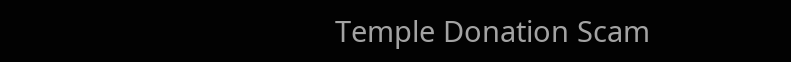Temple Donation Scam